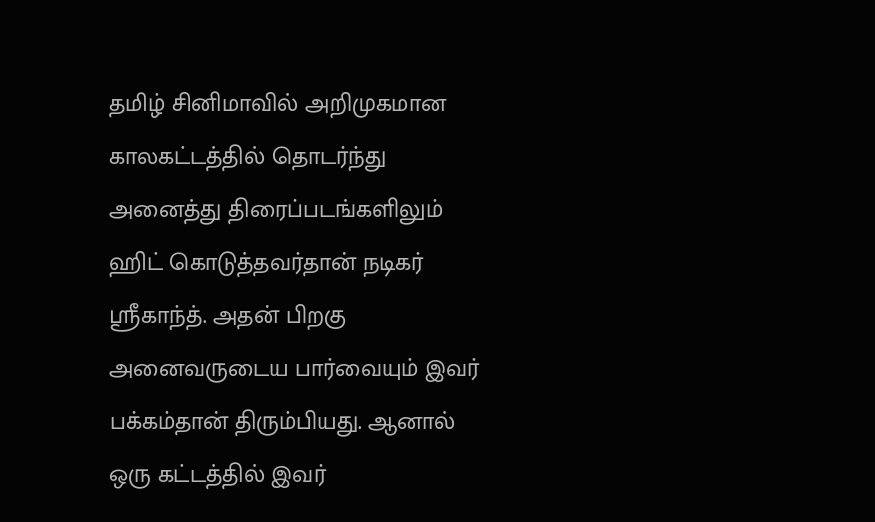தமிழ் சினிமாவில் அறிமுகமான காலகட்டத்தில் தொடர்ந்து அனைத்து திரைப்படங்களிலும் ஹிட் கொடுத்தவர்தான் நடிகர் ஸ்ரீகாந்த். அதன் பிறகு அனைவருடைய பார்வையும் இவர் பக்கம்தான் திரும்பியது. ஆனால் ஒரு கட்டத்தில் இவர்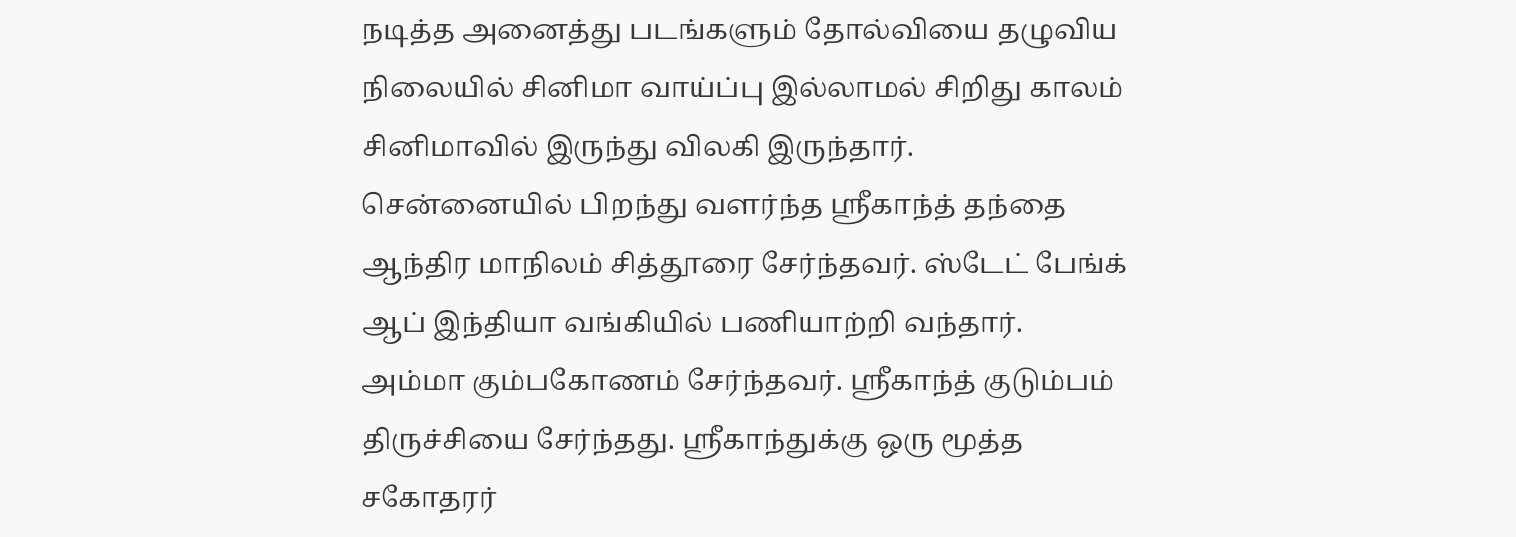நடித்த அனைத்து படங்களும் தோல்வியை தழுவிய நிலையில் சினிமா வாய்ப்பு இல்லாமல் சிறிது காலம் சினிமாவில் இருந்து விலகி இருந்தார். சென்னையில் பிறந்து வளர்ந்த ஸ்ரீகாந்த் தந்தை ஆந்திர மாநிலம் சித்தூரை சேர்ந்தவர். ஸ்டேட் பேங்க் ஆப் இந்தியா வங்கியில் பணியாற்றி வந்தார். அம்மா கும்பகோணம் சேர்ந்தவர். ஸ்ரீகாந்த் குடும்பம் திருச்சியை சேர்ந்தது. ஸ்ரீகாந்துக்கு ஒரு மூத்த சகோதரர்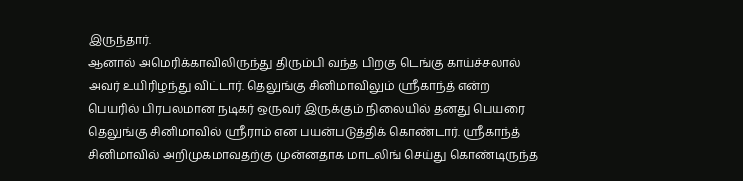இருந்தார்.
ஆனால் அமெரிக்காவிலிருந்து திரும்பி வந்த பிறகு டெங்கு காய்ச்சலால் அவர் உயிரிழந்து விட்டார். தெலுங்கு சினிமாவிலும் ஸ்ரீகாந்த் என்ற பெயரில் பிரபலமான நடிகர் ஒருவர் இருக்கும் நிலையில் தனது பெயரை தெலுங்கு சினிமாவில் ஸ்ரீராம் என பயன்படுத்திக் கொண்டார். ஸ்ரீகாந்த் சினிமாவில் அறிமுகமாவதற்கு முன்னதாக மாடலிங் செய்து கொண்டிருந்த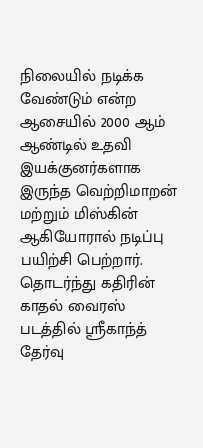நிலையில் நடிக்க வேண்டும் என்ற ஆசையில் 2000 ஆம் ஆண்டில் உதவி இயக்குனர்களாக இருந்த வெற்றிமாறன் மற்றும் மிஸ்கின் ஆகியோரால் நடிப்பு பயிற்சி பெற்றார். தொடர்ந்து கதிரின் காதல் வைரஸ் படத்தில் ஸ்ரீகாந்த் தேர்வு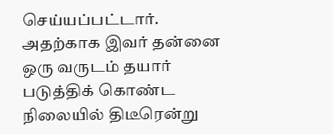செய்யப்பட்டார்.
அதற்காக இவர் தன்னை ஒரு வருடம் தயார் படுத்திக் கொண்ட நிலையில் திடீரென்று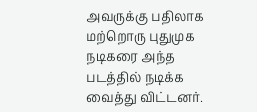அவருக்கு பதிலாக மற்றொரு புதுமுக நடிகரை அந்த படத்தில் நடிக்க வைத்து விட்டனர்.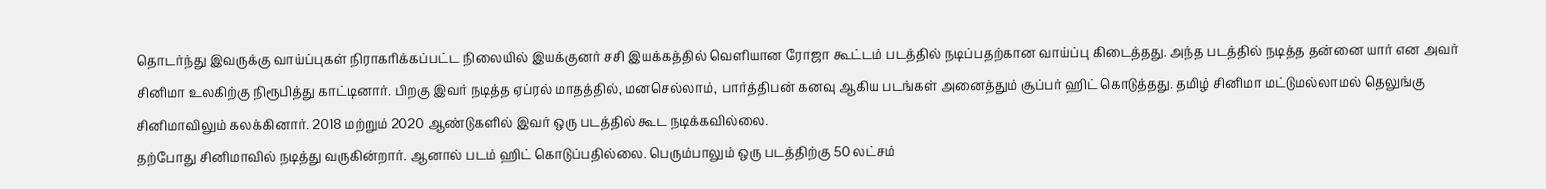தொடர்ந்து இவருக்கு வாய்ப்புகள் நிராகரிக்கப்பட்ட நிலையில் இயக்குனர் சசி இயக்கத்தில் வெளியான ரோஜா கூட்டம் படத்தில் நடிப்பதற்கான வாய்ப்பு கிடைத்தது. அந்த படத்தில் நடித்த தன்னை யார் என அவர் சினிமா உலகிற்கு நிரூபித்து காட்டினார். பிறகு இவர் நடித்த ஏப்ரல் மாதத்தில், மனசெல்லாம், பார்த்திபன் கனவு ஆகிய படங்கள் அனைத்தும் சூப்பர் ஹிட் கொடுத்தது. தமிழ் சினிமா மட்டுமல்லாமல் தெலுங்கு சினிமாவிலும் கலக்கினார். 2018 மற்றும் 2020 ஆண்டுகளில் இவர் ஒரு படத்தில் கூட நடிக்கவில்லை.
தற்போது சினிமாவில் நடித்து வருகின்றார். ஆனால் படம் ஹிட் கொடுப்பதில்லை. பெரும்பாலும் ஒரு படத்திற்கு 50 லட்சம்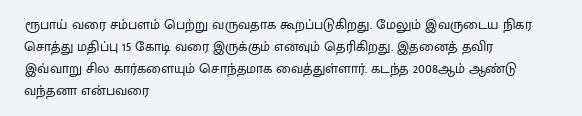ரூபாய் வரை சம்பளம் பெற்று வருவதாக கூறப்படுகிறது. மேலும் இவருடைய நிகர சொத்து மதிப்பு 15 கோடி வரை இருக்கும் எனவும் தெரிகிறது. இதனைத் தவிர இவ்வாறு சில கார்களையும் சொந்தமாக வைத்துள்ளார். கடந்த 2008ஆம் ஆண்டு வந்தனா என்பவரை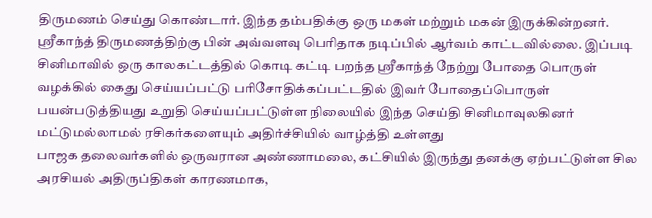திருமணம் செய்து கொண்டார். இந்த தம்பதிக்கு ஒரு மகள் மற்றும் மகன் இருக்கின்றனர். ஸ்ரீகாந்த் திருமணத்திற்கு பின் அவ்வளவு பெரிதாக நடிப்பில் ஆர்வம் காட்டவில்லை. இப்படி சினிமாவில் ஒரு காலகட்டத்தில் கொடி கட்டி பறந்த ஸ்ரீகாந்த் நேற்று போதை பொருள் வழக்கில் கைது செய்யப்பட்டு பரிசோதிக்கப்பட்டதில் இவர் போதைப்பொருள் பயன்படுத்தியது உறுதி செய்யப்பட்டுள்ள நிலையில் இந்த செய்தி சினிமாவுலகினர் மட்டுமல்லாமல் ரசிகர்களையும் அதிர்ச்சியில் வாழ்த்தி உள்ளது
பாஜக தலைவர்களில் ஒருவரான அண்ணாமலை, கட்சியில் இருந்து தனக்கு ஏற்பட்டுள்ள சில அரசியல் அதிருப்திகள் காரணமாக,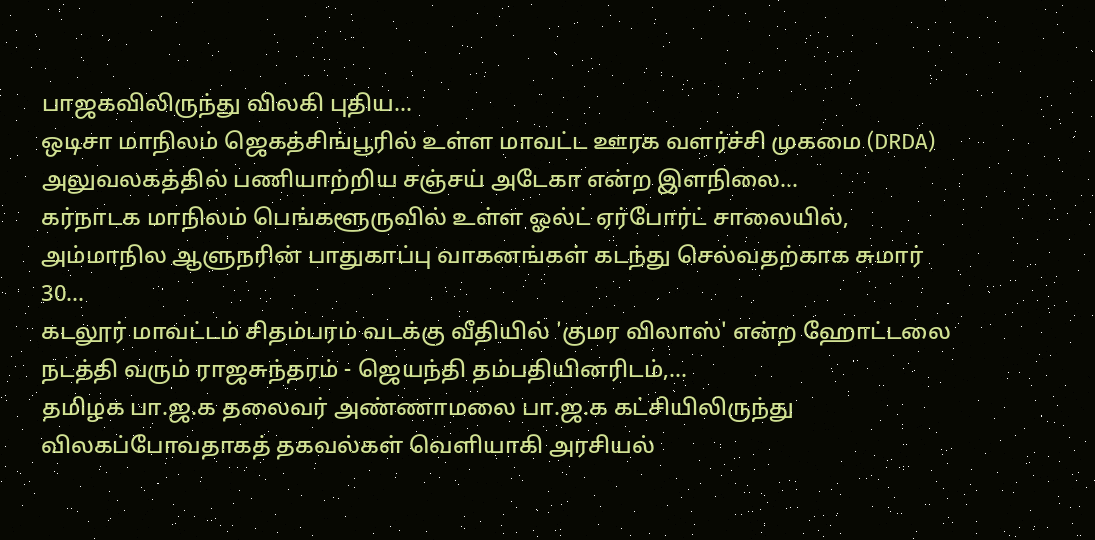பாஜகவிலிருந்து விலகி புதிய…
ஒடிசா மாநிலம் ஜெகத்சிங்பூரில் உள்ள மாவட்ட ஊரக வளர்ச்சி முகமை (DRDA) அலுவலகத்தில் பணியாற்றிய சஞ்சய் அடேகா என்ற இளநிலை…
கர்நாடக மாநிலம் பெங்களூருவில் உள்ள ஓல்ட் ஏர்போர்ட் சாலையில், அம்மாநில ஆளுநரின் பாதுகாப்பு வாகனங்கள் கடந்து செல்வதற்காக சுமார் 30…
கடலூர் மாவட்டம் சிதம்பரம் வடக்கு வீதியில் 'குமர விலாஸ்' என்ற ஹோட்டலை நடத்தி வரும் ராஜசுந்தரம் - ஜெயந்தி தம்பதியினரிடம்,…
தமிழக பா.ஜ.க தலைவர் அண்ணாமலை பா.ஜ.க கட்சியிலிருந்து விலகப்போவதாகத் தகவல்கள் வெளியாகி அரசியல்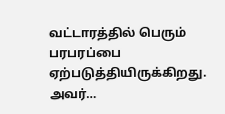வட்டாரத்தில் பெரும் பரபரப்பை ஏற்படுத்தியிருக்கிறது. அவர்…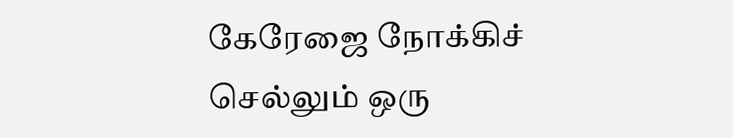கேரேஜை நோக்கிச் செல்லும் ஒரு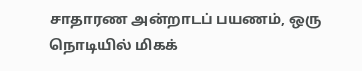சாதாரண அன்றாடப் பயணம், ஒரு நொடியில் மிகக்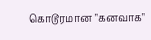கொடூரமான "கனவாக"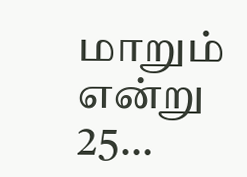மாறும் என்று 25…